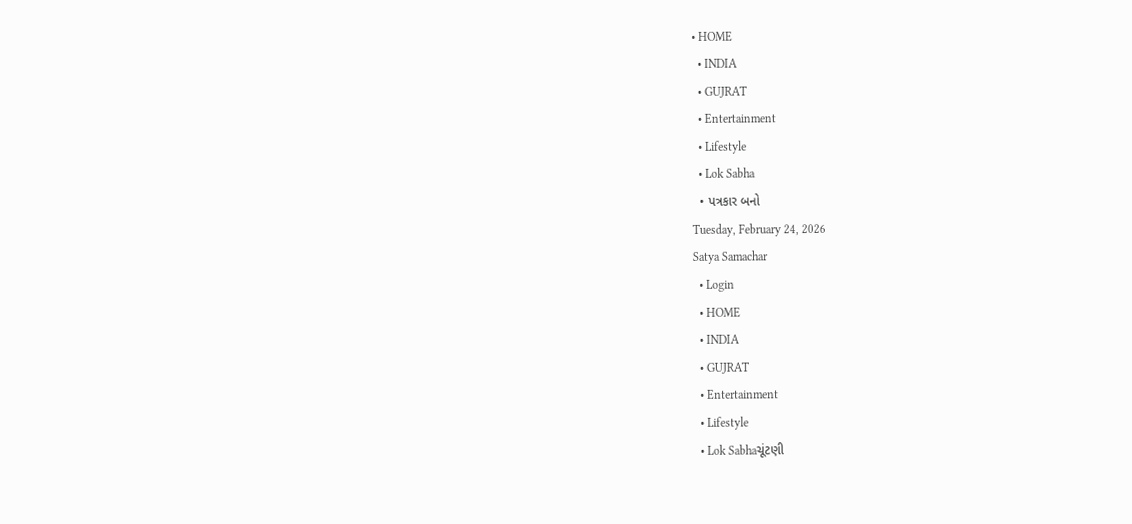• HOME
  • INDIA
  • GUJRAT
  • Entertainment
  • Lifestyle
  • Lok Sabha
  • પત્રકાર બનો
Tuesday, February 24, 2026
Satya Samachar
  • Login
  • HOME
  • INDIA
  • GUJRAT
  • Entertainment
  • Lifestyle
  • Lok Sabhaચૂંટણી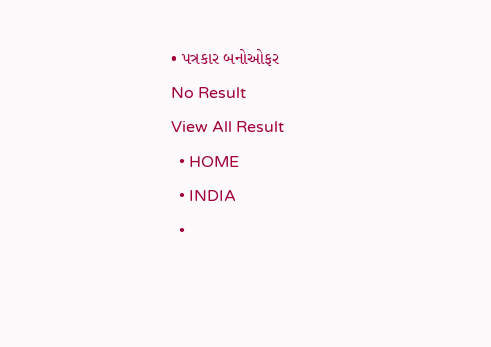• પત્રકાર બનોઓફર
No Result
View All Result
  • HOME
  • INDIA
  •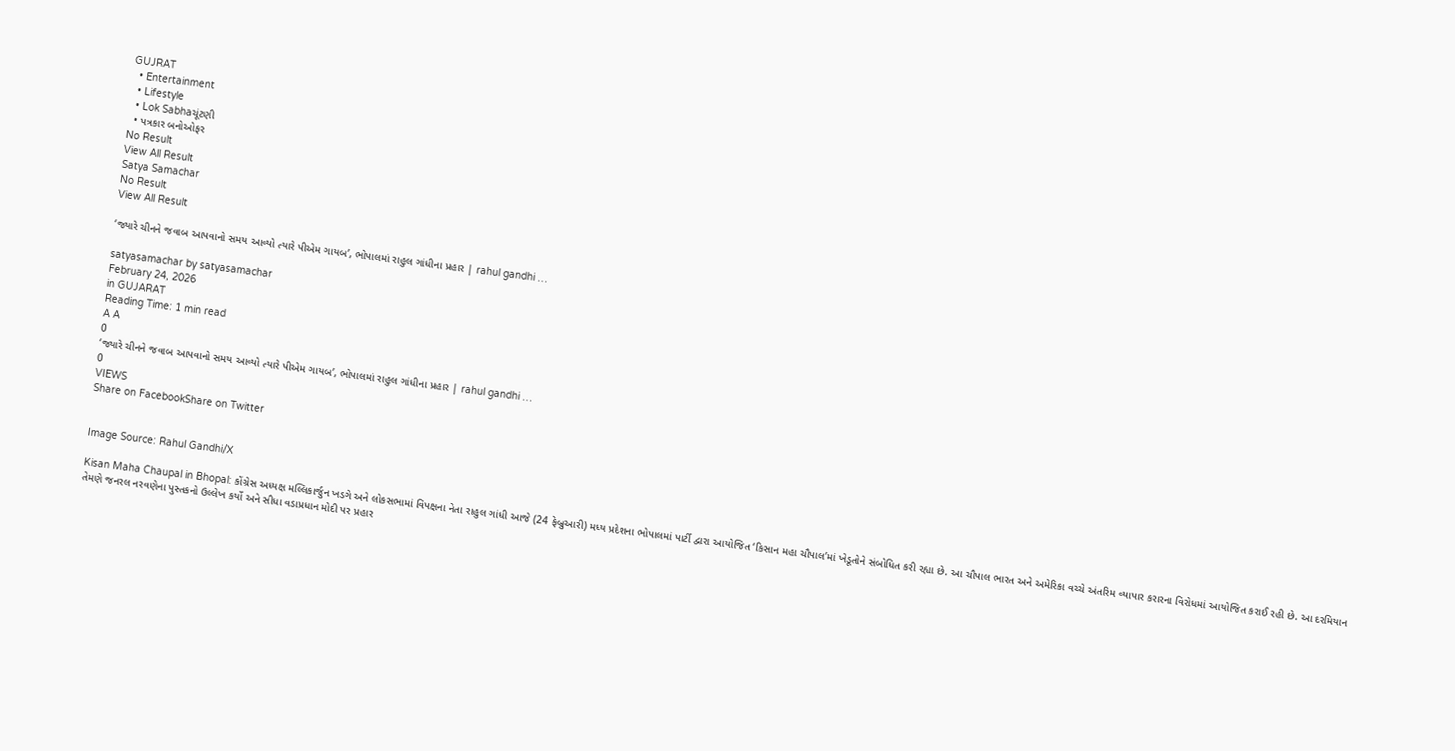GUJRAT
  • Entertainment
  • Lifestyle
  • Lok Sabhaચૂંટણી
  • પત્રકાર બનોઓફર
No Result
View All Result
Satya Samachar
No Result
View All Result

‘જ્યારે ચીનને જવાબ આપવાનો સમય આવ્યો ત્યારે પીએમ ગાયબ’, ભોપાલમાં રાહુલ ગાંધીના પ્રહાર | rahul gandhi …

satyasamachar by satyasamachar
February 24, 2026
in GUJARAT
Reading Time: 1 min read
A A
0
‘જ્યારે ચીનને જવાબ આપવાનો સમય આવ્યો ત્યારે પીએમ ગાયબ’, ભોપાલમાં રાહુલ ગાંધીના પ્રહાર | rahul gandhi …
0
VIEWS
Share on FacebookShare on Twitter


Image Source: Rahul Gandhi/X

Kisan Maha Chaupal in Bhopal: કોંગ્રેસ અધ્યક્ષ મલ્લિકાર્જુન ખડગે અને લોકસભામાં વિપક્ષના નેતા રાહુલ ગાંધી આજે (24 ફેબ્રુઆરી) મધ્ય પ્રદેશના ભોપાલમાં પાર્ટી દ્વારા આયોજિત ‘કિસાન મહા ચૌપાલ’માં ખેડૂતોને સંબોધિત કરી રહ્યા છે. આ ચૌપાલ ભારત અને અમેરિકા વચ્ચે અંતરિમ વ્યાપાર કરારના વિરોધમાં આયોજિત કરાઈ રહી છે. આ દરમિયાન તેમણે જનરલ નરવણેના પુસ્તકનો ઉલ્લેખ કર્યો અને સીધા વડાપ્રધાન મોદી પર પ્રહાર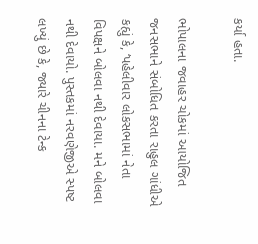કર્યા હતા.

ભોપાલના જવાહર ચોકમાં આયોજિત જનસભાને સંબોધિત કરતા રાહુલ ગાંધીએ કહ્યું કે, ‘પહેલીવાર લોકસભામાં નેતા વિપક્ષને બોલવા નથી દેવાયા. મને બોલવા નથી દેવાયો. પુસ્તકમાં નરવણેજીએ સ્પષ્ટ લખ્યું છે કે, જ્યારે ચીનના ટેન્ક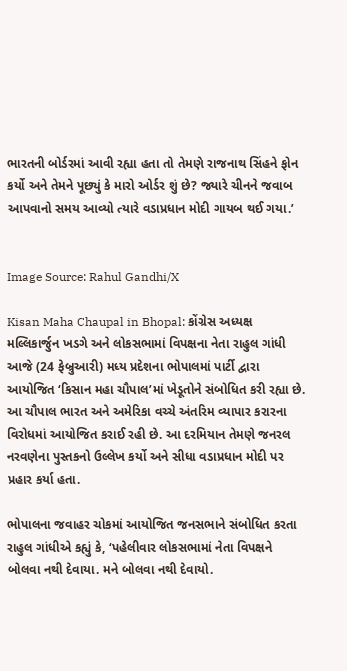ભારતની બોર્ડરમાં આવી રહ્યા હતા તો તેમણે રાજનાથ સિંહને ફોન કર્યો અને તેમને પૂછ્યું કે મારો ઓર્ડર શું છે? જ્યારે ચીનને જવાબ આપવાનો સમય આવ્યો ત્યારે વડાપ્રધાન મોદી ગાયબ થઈ ગયા.’


Image Source: Rahul Gandhi/X

Kisan Maha Chaupal in Bhopal: કોંગ્રેસ અધ્યક્ષ મલ્લિકાર્જુન ખડગે અને લોકસભામાં વિપક્ષના નેતા રાહુલ ગાંધી આજે (24 ફેબ્રુઆરી) મધ્ય પ્રદેશના ભોપાલમાં પાર્ટી દ્વારા આયોજિત ‘કિસાન મહા ચૌપાલ’માં ખેડૂતોને સંબોધિત કરી રહ્યા છે. આ ચૌપાલ ભારત અને અમેરિકા વચ્ચે અંતરિમ વ્યાપાર કરારના વિરોધમાં આયોજિત કરાઈ રહી છે. આ દરમિયાન તેમણે જનરલ નરવણેના પુસ્તકનો ઉલ્લેખ કર્યો અને સીધા વડાપ્રધાન મોદી પર પ્રહાર કર્યા હતા.

ભોપાલના જવાહર ચોકમાં આયોજિત જનસભાને સંબોધિત કરતા રાહુલ ગાંધીએ કહ્યું કે, ‘પહેલીવાર લોકસભામાં નેતા વિપક્ષને બોલવા નથી દેવાયા. મને બોલવા નથી દેવાયો.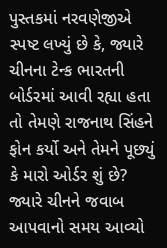પુસ્તકમાં નરવણેજીએ સ્પષ્ટ લખ્યું છે કે, જ્યારે ચીનના ટેન્ક ભારતની બોર્ડરમાં આવી રહ્યા હતા તો તેમણે રાજનાથ સિંહને ફોન કર્યો અને તેમને પૂછ્યું કે મારો ઓર્ડર શું છે? જ્યારે ચીનને જવાબ આપવાનો સમય આવ્યો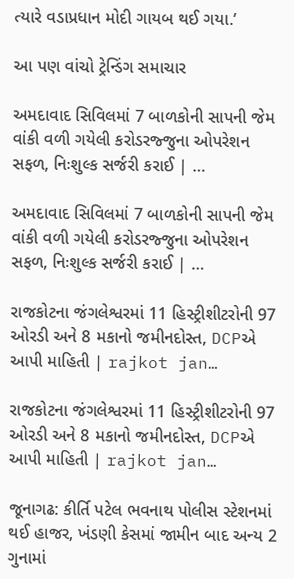ત્યારે વડાપ્રધાન મોદી ગાયબ થઈ ગયા.’

આ પણ વાંચો ટ્રેન્ડિંગ સમાચાર

અમદાવાદ સિવિલમાં 7 બાળકોની સાપની જેમ વાંકી વળી ગયેલી કરોડરજ્જુના ઓપરેશન સફળ, નિઃશુલ્ક સર્જરી કરાઈ | …

અમદાવાદ સિવિલમાં 7 બાળકોની સાપની જેમ વાંકી વળી ગયેલી કરોડરજ્જુના ઓપરેશન સફળ, નિઃશુલ્ક સર્જરી કરાઈ | …

રાજકોટના જંગલેશ્વરમાં 11 હિસ્ટ્રીશીટરોની 97 ઓરડી અને 8 મકાનો જમીનદોસ્ત, DCPએ આપી માહિતી | rajkot jan…

રાજકોટના જંગલેશ્વરમાં 11 હિસ્ટ્રીશીટરોની 97 ઓરડી અને 8 મકાનો જમીનદોસ્ત, DCPએ આપી માહિતી | rajkot jan…

જૂનાગઢ: કીર્તિ પટેલ ભવનાથ પોલીસ સ્ટેશનમાં થઈ હાજર, ખંડણી કેસમાં જામીન બાદ અન્ય 2 ગુનામાં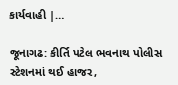કાર્યવાહી |…

જૂનાગઢ: કીર્તિ પટેલ ભવનાથ પોલીસ સ્ટેશનમાં થઈ હાજર,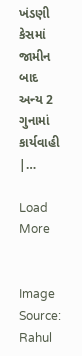ખંડણી કેસમાં જામીન બાદ અન્ય 2 ગુનામાં કાર્યવાહી |…

Load More


Image Source: Rahul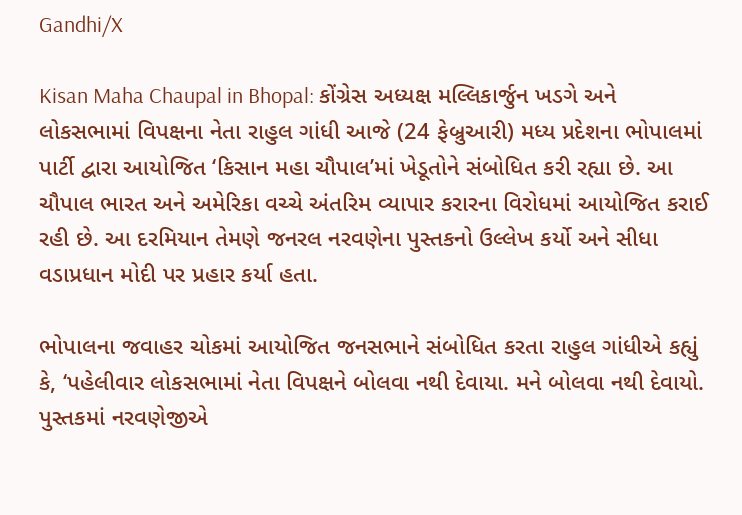Gandhi/X

Kisan Maha Chaupal in Bhopal: કોંગ્રેસ અધ્યક્ષ મલ્લિકાર્જુન ખડગે અને લોકસભામાં વિપક્ષના નેતા રાહુલ ગાંધી આજે (24 ફેબ્રુઆરી) મધ્ય પ્રદેશના ભોપાલમાં પાર્ટી દ્વારા આયોજિત ‘કિસાન મહા ચૌપાલ’માં ખેડૂતોને સંબોધિત કરી રહ્યા છે. આ ચૌપાલ ભારત અને અમેરિકા વચ્ચે અંતરિમ વ્યાપાર કરારના વિરોધમાં આયોજિત કરાઈ રહી છે. આ દરમિયાન તેમણે જનરલ નરવણેના પુસ્તકનો ઉલ્લેખ કર્યો અને સીધા વડાપ્રધાન મોદી પર પ્રહાર કર્યા હતા.

ભોપાલના જવાહર ચોકમાં આયોજિત જનસભાને સંબોધિત કરતા રાહુલ ગાંધીએ કહ્યું કે, ‘પહેલીવાર લોકસભામાં નેતા વિપક્ષને બોલવા નથી દેવાયા. મને બોલવા નથી દેવાયો. પુસ્તકમાં નરવણેજીએ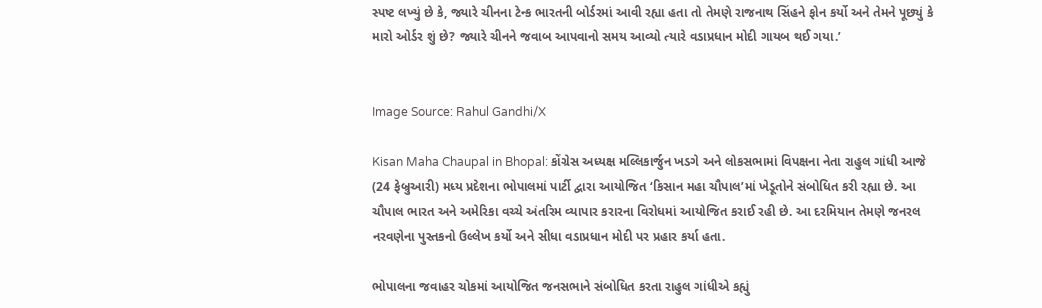સ્પષ્ટ લખ્યું છે કે, જ્યારે ચીનના ટેન્ક ભારતની બોર્ડરમાં આવી રહ્યા હતા તો તેમણે રાજનાથ સિંહને ફોન કર્યો અને તેમને પૂછ્યું કે મારો ઓર્ડર શું છે? જ્યારે ચીનને જવાબ આપવાનો સમય આવ્યો ત્યારે વડાપ્રધાન મોદી ગાયબ થઈ ગયા.’


Image Source: Rahul Gandhi/X

Kisan Maha Chaupal in Bhopal: કોંગ્રેસ અધ્યક્ષ મલ્લિકાર્જુન ખડગે અને લોકસભામાં વિપક્ષના નેતા રાહુલ ગાંધી આજે (24 ફેબ્રુઆરી) મધ્ય પ્રદેશના ભોપાલમાં પાર્ટી દ્વારા આયોજિત ‘કિસાન મહા ચૌપાલ’માં ખેડૂતોને સંબોધિત કરી રહ્યા છે. આ ચૌપાલ ભારત અને અમેરિકા વચ્ચે અંતરિમ વ્યાપાર કરારના વિરોધમાં આયોજિત કરાઈ રહી છે. આ દરમિયાન તેમણે જનરલ નરવણેના પુસ્તકનો ઉલ્લેખ કર્યો અને સીધા વડાપ્રધાન મોદી પર પ્રહાર કર્યા હતા.

ભોપાલના જવાહર ચોકમાં આયોજિત જનસભાને સંબોધિત કરતા રાહુલ ગાંધીએ કહ્યું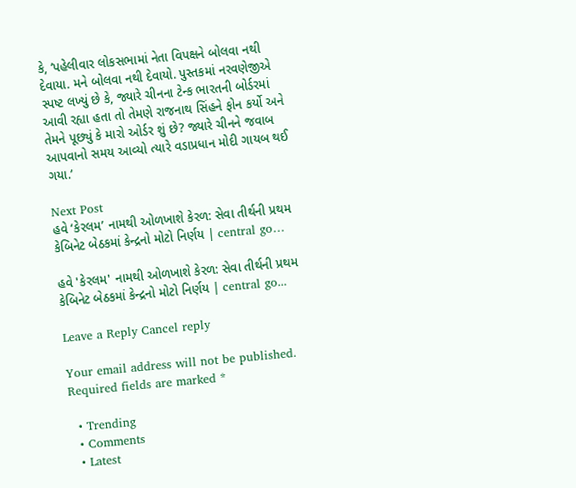કે, ‘પહેલીવાર લોકસભામાં નેતા વિપક્ષને બોલવા નથી દેવાયા. મને બોલવા નથી દેવાયો. પુસ્તકમાં નરવણેજીએ સ્પષ્ટ લખ્યું છે કે, જ્યારે ચીનના ટેન્ક ભારતની બોર્ડરમાં આવી રહ્યા હતા તો તેમણે રાજનાથ સિંહને ફોન કર્યો અને તેમને પૂછ્યું કે મારો ઓર્ડર શું છે? જ્યારે ચીનને જવાબ આપવાનો સમય આવ્યો ત્યારે વડાપ્રધાન મોદી ગાયબ થઈ ગયા.’

Next Post
હવે ‘કેરલમ’ નામથી ઓળખાશે કેરળ: સેવા તીર્થની પ્રથમ કેબિનેટ બેઠકમાં કેન્દ્રનો મોટો નિર્ણય | central go…

હવે 'કેરલમ' નામથી ઓળખાશે કેરળ: સેવા તીર્થની પ્રથમ કેબિનેટ બેઠકમાં કેન્દ્રનો મોટો નિર્ણય | central go...

Leave a Reply Cancel reply

Your email address will not be published. Required fields are marked *

  • Trending
  • Comments
  • Latest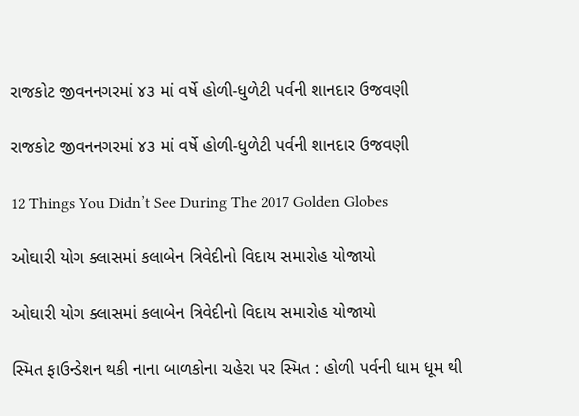રાજકોટ જીવનનગરમાં ૪૩ માં વર્ષે હોળી-ધુળેટી પર્વની શાનદાર ઉજવણી

રાજકોટ જીવનનગરમાં ૪૩ માં વર્ષે હોળી-ધુળેટી પર્વની શાનદાર ઉજવણી

12 Things You Didn’t See During The 2017 Golden Globes

ઓઘારી યોગ ક્લાસમાં કલાબેન ત્રિવેદીનો વિદાય સમારોહ યોજાયો

ઓઘારી યોગ ક્લાસમાં કલાબેન ત્રિવેદીનો વિદાય સમારોહ યોજાયો

સ્મિત ફાઉન્ડેશન થકી નાના બાળકોના ચહેરા પર સ્મિત : હોળી પર્વની ધામ ધૂમ થી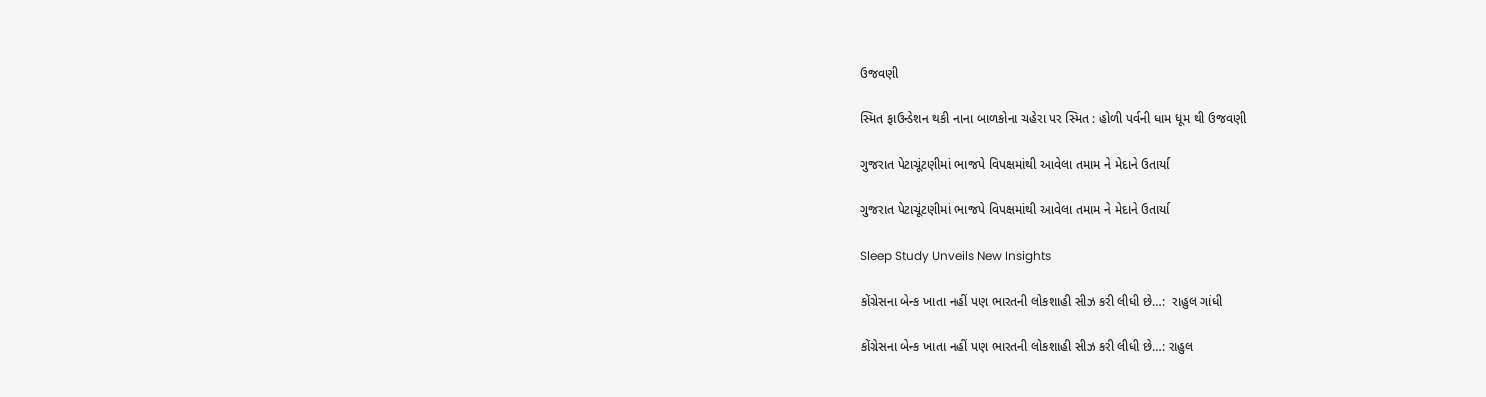ઉજવણી

સ્મિત ફાઉન્ડેશન થકી નાના બાળકોના ચહેરા પર સ્મિત : હોળી પર્વની ધામ ધૂમ થી ઉજવણી

ગુજરાત પેટાચૂંટણીમાં ભાજપે વિપક્ષમાંથી આવેલા તમામ ને મેદાને ઉતાર્યા

ગુજરાત પેટાચૂંટણીમાં ભાજપે વિપક્ષમાંથી આવેલા તમામ ને મેદાને ઉતાર્યા

Sleep Study Unveils New Insights

કોંગ્રેસના બેન્ક ખાતા નહીં પણ ભારતની લોકશાહી સીઝ કરી લીધી છે…:  રાહુલ ગાંધી

કોંગ્રેસના બેન્ક ખાતા નહીં પણ ભારતની લોકશાહી સીઝ કરી લીધી છે…: રાહુલ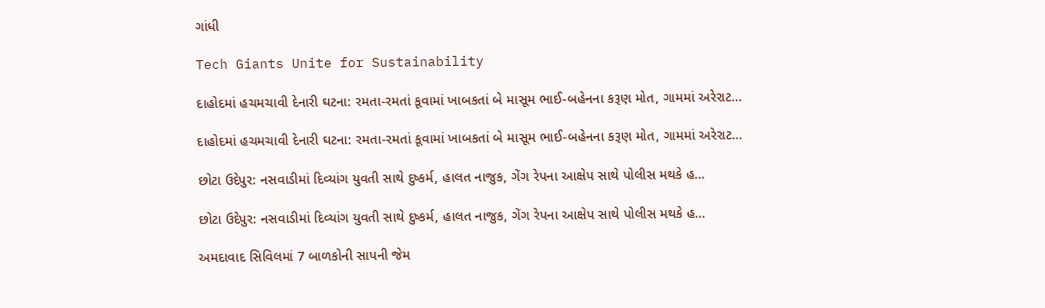ગાંધી

Tech Giants Unite for Sustainability

દાહોદમાં હચમચાવી દેનારી ઘટના: રમતા-રમતાં કૂવામાં ખાબકતાં બે માસૂમ ભાઈ-બહેનના કરૂણ મોત, ગામમાં અરેરાટ…

દાહોદમાં હચમચાવી દેનારી ઘટના: રમતા-રમતાં કૂવામાં ખાબકતાં બે માસૂમ ભાઈ-બહેનના કરૂણ મોત, ગામમાં અરેરાટ…

છોટા ઉદેપુર: નસવાડીમાં દિવ્યાંગ યુવતી સાથે દુષ્કર્મ, હાલત નાજુક, ગેંગ રેપના આક્ષેપ સાથે પોલીસ મથકે હ…

છોટા ઉદેપુર: નસવાડીમાં દિવ્યાંગ યુવતી સાથે દુષ્કર્મ, હાલત નાજુક, ગેંગ રેપના આક્ષેપ સાથે પોલીસ મથકે હ…

અમદાવાદ સિવિલમાં 7 બાળકોની સાપની જેમ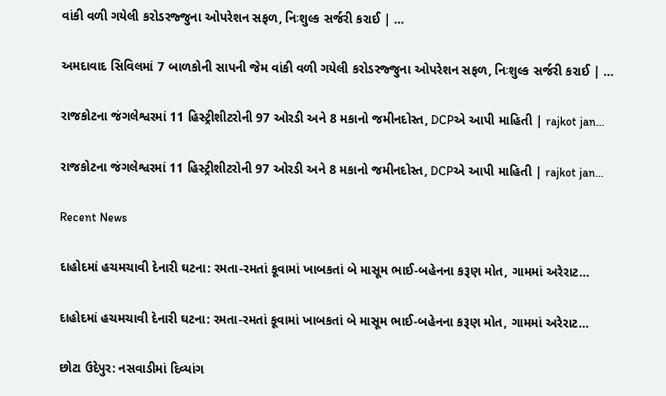વાંકી વળી ગયેલી કરોડરજ્જુના ઓપરેશન સફળ, નિઃશુલ્ક સર્જરી કરાઈ | …

અમદાવાદ સિવિલમાં 7 બાળકોની સાપની જેમ વાંકી વળી ગયેલી કરોડરજ્જુના ઓપરેશન સફળ, નિઃશુલ્ક સર્જરી કરાઈ | …

રાજકોટના જંગલેશ્વરમાં 11 હિસ્ટ્રીશીટરોની 97 ઓરડી અને 8 મકાનો જમીનદોસ્ત, DCPએ આપી માહિતી | rajkot jan…

રાજકોટના જંગલેશ્વરમાં 11 હિસ્ટ્રીશીટરોની 97 ઓરડી અને 8 મકાનો જમીનદોસ્ત, DCPએ આપી માહિતી | rajkot jan…

Recent News

દાહોદમાં હચમચાવી દેનારી ઘટના: રમતા-રમતાં કૂવામાં ખાબકતાં બે માસૂમ ભાઈ-બહેનના કરૂણ મોત, ગામમાં અરેરાટ…

દાહોદમાં હચમચાવી દેનારી ઘટના: રમતા-રમતાં કૂવામાં ખાબકતાં બે માસૂમ ભાઈ-બહેનના કરૂણ મોત, ગામમાં અરેરાટ…

છોટા ઉદેપુર: નસવાડીમાં દિવ્યાંગ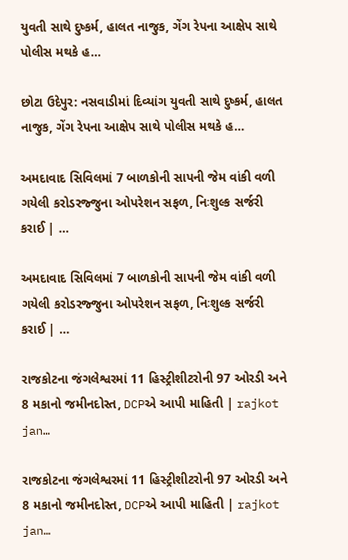યુવતી સાથે દુષ્કર્મ, હાલત નાજુક, ગેંગ રેપના આક્ષેપ સાથે પોલીસ મથકે હ…

છોટા ઉદેપુર: નસવાડીમાં દિવ્યાંગ યુવતી સાથે દુષ્કર્મ, હાલત નાજુક, ગેંગ રેપના આક્ષેપ સાથે પોલીસ મથકે હ…

અમદાવાદ સિવિલમાં 7 બાળકોની સાપની જેમ વાંકી વળી ગયેલી કરોડરજ્જુના ઓપરેશન સફળ, નિઃશુલ્ક સર્જરી કરાઈ | …

અમદાવાદ સિવિલમાં 7 બાળકોની સાપની જેમ વાંકી વળી ગયેલી કરોડરજ્જુના ઓપરેશન સફળ, નિઃશુલ્ક સર્જરી કરાઈ | …

રાજકોટના જંગલેશ્વરમાં 11 હિસ્ટ્રીશીટરોની 97 ઓરડી અને 8 મકાનો જમીનદોસ્ત, DCPએ આપી માહિતી | rajkot jan…

રાજકોટના જંગલેશ્વરમાં 11 હિસ્ટ્રીશીટરોની 97 ઓરડી અને 8 મકાનો જમીનદોસ્ત, DCPએ આપી માહિતી | rajkot jan…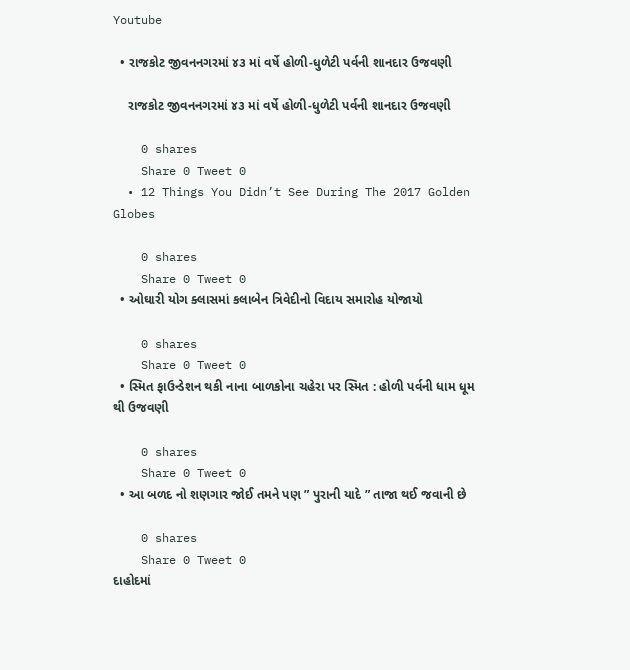Youtube

  • રાજકોટ જીવનનગરમાં ૪૩ માં વર્ષે હોળી-ધુળેટી પર્વની શાનદાર ઉજવણી

    રાજકોટ જીવનનગરમાં ૪૩ માં વર્ષે હોળી-ધુળેટી પર્વની શાનદાર ઉજવણી

    0 shares
    Share 0 Tweet 0
  • 12 Things You Didn’t See During The 2017 Golden Globes

    0 shares
    Share 0 Tweet 0
  • ઓઘારી યોગ ક્લાસમાં કલાબેન ત્રિવેદીનો વિદાય સમારોહ યોજાયો

    0 shares
    Share 0 Tweet 0
  • સ્મિત ફાઉન્ડેશન થકી નાના બાળકોના ચહેરા પર સ્મિત : હોળી પર્વની ધામ ધૂમ થી ઉજવણી

    0 shares
    Share 0 Tweet 0
  • આ બળદ નો શણગાર જોઈ તમને પણ ” પુરાની યાદે ” તાજા થઈ જવાની છે

    0 shares
    Share 0 Tweet 0
દાહોદમાં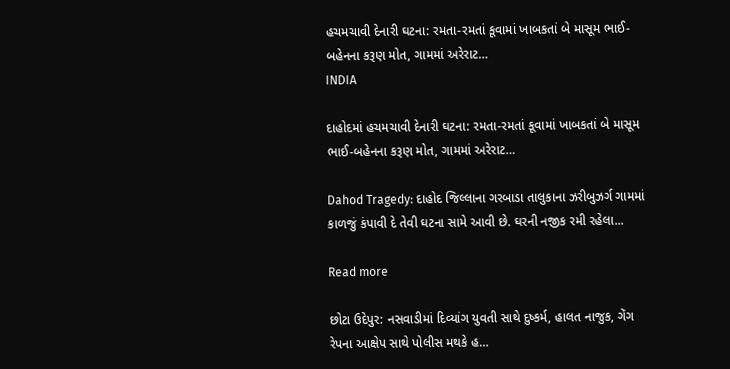હચમચાવી દેનારી ઘટના: રમતા-રમતાં કૂવામાં ખાબકતાં બે માસૂમ ભાઈ-બહેનના કરૂણ મોત, ગામમાં અરેરાટ…
INDIA

દાહોદમાં હચમચાવી દેનારી ઘટના: રમતા-રમતાં કૂવામાં ખાબકતાં બે માસૂમ ભાઈ-બહેનના કરૂણ મોત, ગામમાં અરેરાટ…

Dahod Tragedy: દાહોદ જિલ્લાના ગરબાડા તાલુકાના ઝરીબુઝર્ગ ગામમાં કાળજું કંપાવી દે તેવી ઘટના સામે આવી છે. ઘરની નજીક રમી રહેલા...

Read more

છોટા ઉદેપુર: નસવાડીમાં દિવ્યાંગ યુવતી સાથે દુષ્કર્મ, હાલત નાજુક, ગેંગ રેપના આક્ષેપ સાથે પોલીસ મથકે હ…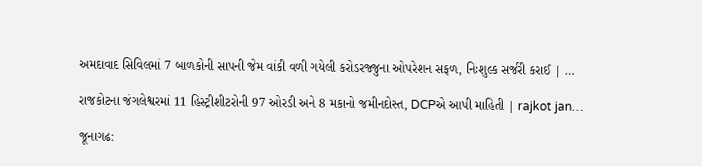અમદાવાદ સિવિલમાં 7 બાળકોની સાપની જેમ વાંકી વળી ગયેલી કરોડરજ્જુના ઓપરેશન સફળ, નિઃશુલ્ક સર્જરી કરાઈ | …

રાજકોટના જંગલેશ્વરમાં 11 હિસ્ટ્રીશીટરોની 97 ઓરડી અને 8 મકાનો જમીનદોસ્ત, DCPએ આપી માહિતી | rajkot jan…

જૂનાગઢ: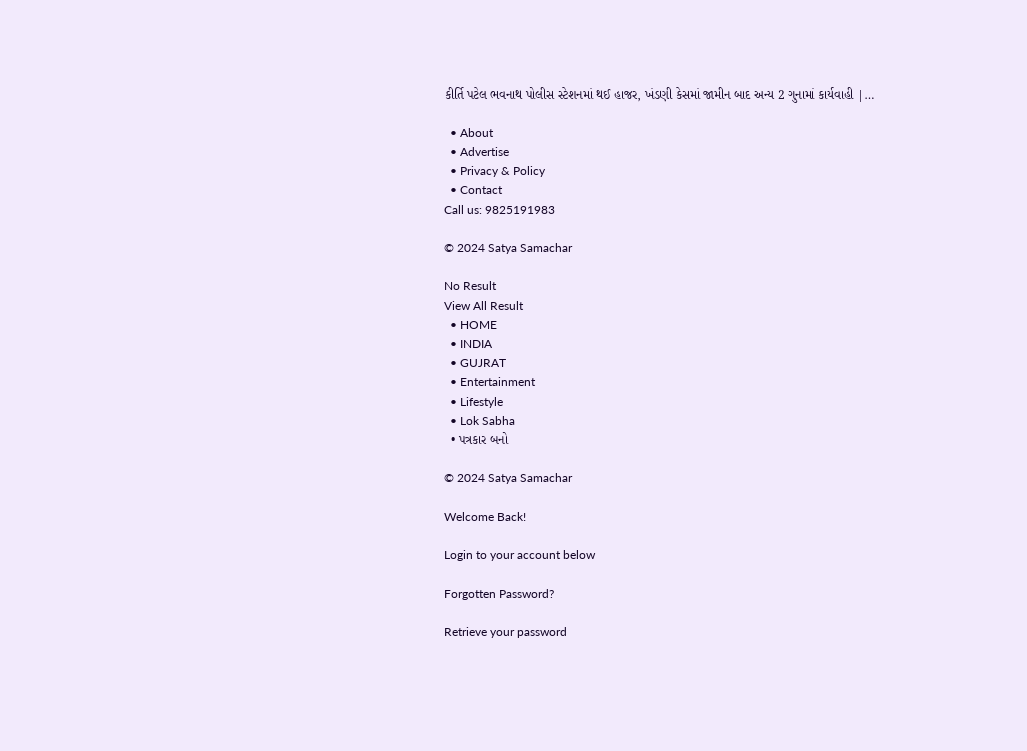કીર્તિ પટેલ ભવનાથ પોલીસ સ્ટેશનમાં થઈ હાજર, ખંડણી કેસમાં જામીન બાદ અન્ય 2 ગુનામાં કાર્યવાહી |…

  • About
  • Advertise
  • Privacy & Policy
  • Contact
Call us: 9825191983

© 2024 Satya Samachar

No Result
View All Result
  • HOME
  • INDIA
  • GUJRAT
  • Entertainment
  • Lifestyle
  • Lok Sabha
  • પત્રકાર બનો

© 2024 Satya Samachar

Welcome Back!

Login to your account below

Forgotten Password?

Retrieve your password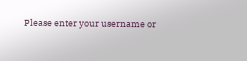Please enter your username or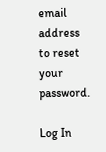email address to reset your password.

Log In